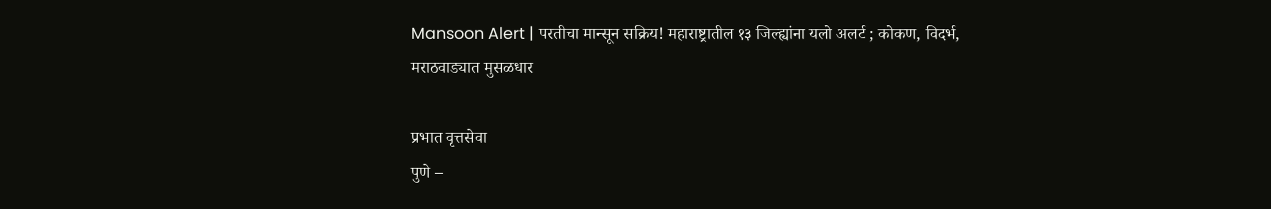Mansoon Alert | परतीचा मान्सून सक्रिय! महाराष्ट्रातील १३ जिल्ह्यांना यलो अलर्ट ; कोकण, विदर्भ, मराठवाड्यात मुसळधार

प्रभात वृत्तसेवा
पुणे –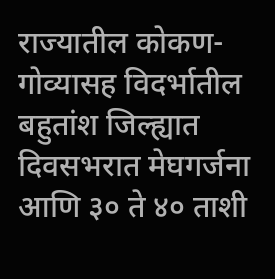राज्यातील कोकण-गोव्यासह विदर्भातील बहुतांश जिल्ह्यात दिवसभरात मेघगर्जना आणि ३० ते ४० ताशी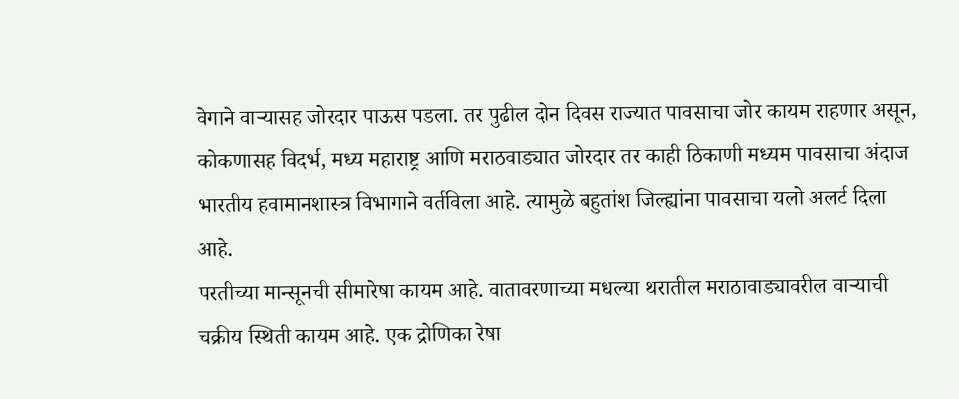वेगाने वाऱ्यासह जोरदार पाऊस पडला. तर पुढील दोन दिवस राज्यात पावसाचा जोर कायम राहणार असून, कोकणासह विदर्भ, मध्य महाराष्ट्र आणि मराठवाड्यात जोरदार तर काही ठिकाणी मध्यम पावसाचा अंदाज भारतीय हवामानशास्त्र विभागाने वर्तविला आहे. त्यामुळे बहुतांश जिल्ह्यांना पावसाचा यलो अलर्ट दिला आहे.
परतीच्या मान्सूनची सीमारेषा कायम आहे. वातावरणाच्या मधल्या थरातील मराठावाड्यावरील वाऱ्याची चक्रीय स्थिती कायम आहे. एक द्रोणिका रेषा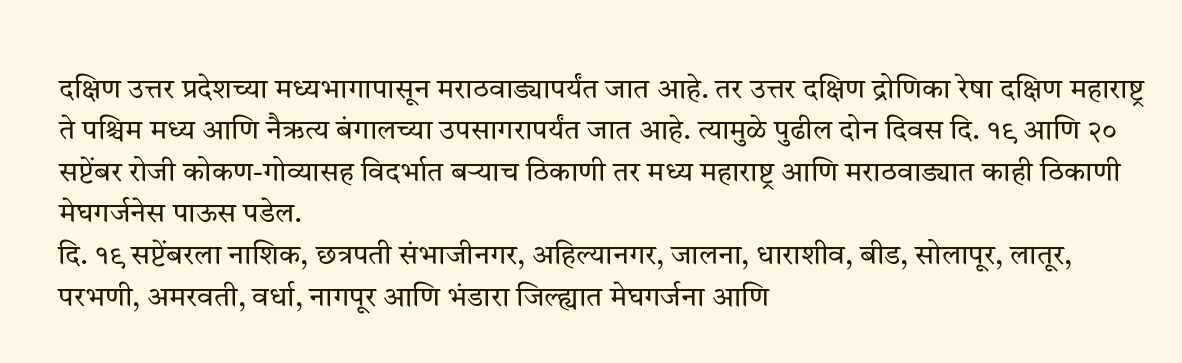दक्षिण उत्तर प्रदेशच्या मध्यभागापासून मराठवाड्यापर्यंत जात आहे. तर उत्तर दक्षिण द्रोणिका रेषा दक्षिण महाराष्ट्र ते पश्चिम मध्य आणि नैऋत्य बंगालच्या उपसागरापर्यंत जात आहे. त्यामुळे पुढील दोन दिवस दि. १९ आणि २० सप्टेंबर रोजी कोकण-गोव्यासह विदर्भात बऱ्याच ठिकाणी तर मध्य महाराष्ट्र आणि मराठवाड्यात काही ठिकाणी मेघगर्जनेस पाऊस पडेल.
दि. १९ सप्टेंबरला नाशिक, छत्रपती संभाजीनगर, अहिल्यानगर, जालना, धाराशीव, बीड, सोलापूर, लातूर, परभणी, अमरवती, वर्धा, नागपूर आणि भंडारा जिल्ह्यात मेघगर्जना आणि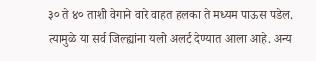३० ते ४० ताशी वेगाने वारे वाहत हलका ते मध्यम पाऊस पडेल. त्यामुळे या सर्व जिल्ह्यांना यलो अलर्ट देण्यात आला आहे. अन्य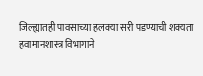जिल्ह्यातही पावसाच्या हलक्या सरी पडण्याची शक्यता हवामानशास्त्र विभागाने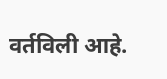वर्तविली आहे.